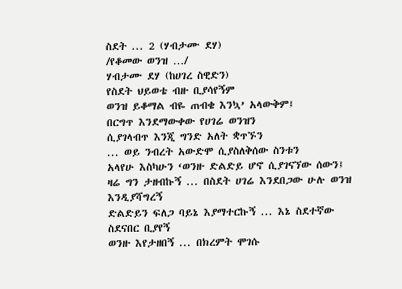ስደት ... 2 (ሃብታሙ ደሃ)
/የቆመው ወንዝ …/
ሃብታሙ ደሃ (ከሀገረ ስዊድን)
የስደት ህይወቴ ብዙ ቢያሳየኝም
ወንዝ ይቆማል ብዬ ጠብቄ እንኳ’ አላውቅም፤
በርግጥ እንደማውቀው የሀገሬ ወንዝን
ሲያገላብጥ እንጂ ግንድ አለት ቋጥኙን
... ወይ ንብረት አውድሞ ሲያስለቅሰው ስንቱን
አላየሁ እስካሁን ‘ወንዙ ድልድይ ሆኖ ሲያገናኘው ሰውን፤
ዛሬ ግን ታዘብኩኝ ... በስደት ሀገሬ እንደበጋው ሁሉ ወንዝ እንዲያሻግረኝ
ድልድይን ፍለጋ ባይኔ እያማተርኩኝ ... እኔ ስደተኛው ስደናበር ቢያየኝ
ወንዙ እየታዘበኝ ... በክረምት ሞገሱ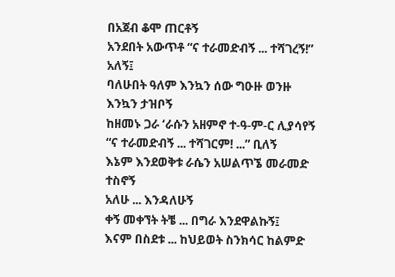በአጀብ ቆሞ ጠርቶኝ
አንደበት አውጥቶ “ና ተራመድብኝ ... ተሻገረኝ!” አለኝ፤
ባለሁበት ዓለም እንኳን ሰው ግዑዙ ወንዙ እንኳን ታዝቦኝ
ከዘመኑ ጋራ ‘ራሱን አዘምኖ ተ-ዓ-ም-ር ሊያሳየኝ
“ና ተራመድብኝ ... ተሻገርም! ...” ቢለኝ
እኔም እንደወቅቱ ራሴን አሠልጥኜ መራመድ ተስኖኝ
አለሁ ... እንዳለሁኝ
ቀኝ መቀኘት ትቼ ... በግራ እንደዋልኩኝ፤
እናም በስደቱ ... ከህይወት ስንክሳር ከልምድ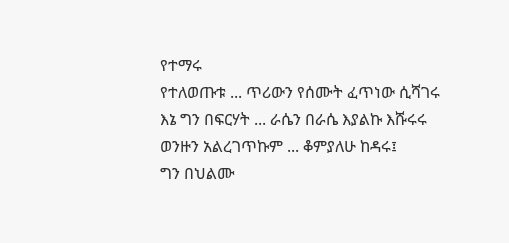የተማሩ
የተለወጡቱ ... ጥሪውን የሰሙት ፈጥነው ሲሻገሩ
እኔ ግን በፍርሃት ... ራሴን በራሴ እያልኩ እሹሩሩ
ወንዙን አልረገጥኩም ... ቆምያለሁ ከዳሩ፤
ግን በህልሙ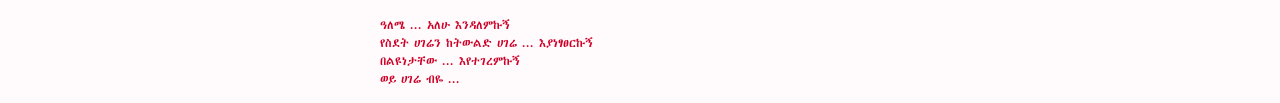ዓለሜ ... አለሁ እንዳለምኩኝ
የስደት ሀገሬን ከትውልድ ሀገሬ ... እያነፃፀርኩኝ
በልዩነታቸው ... እየተገረምኩኝ
ወይ ሀገሬ ብዬ ...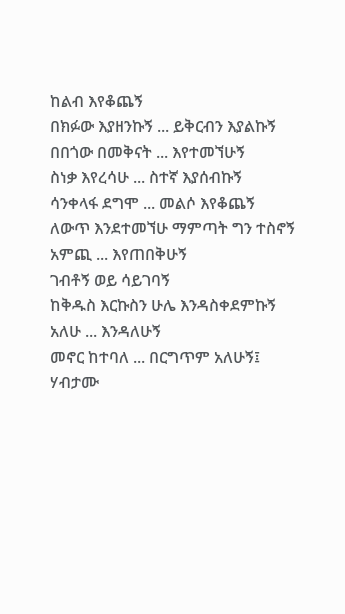ከልብ እየቆጨኝ
በክፉው እያዘንኩኝ ... ይቅርብን እያልኩኝ
በበጎው በመቅናት ... እየተመኘሁኝ
ስነቃ እየረሳሁ ... ስተኛ እያሰብኩኝ
ሳንቀላፋ ደግሞ ... መልሶ እየቆጨኝ
ለውጥ እንደተመኘሁ ማምጣት ግን ተስኖኝ
አምጪ ... እየጠበቅሁኝ
ገብቶኝ ወይ ሳይገባኝ
ከቅዱስ እርኩስን ሁሌ እንዳስቀደምኩኝ
አለሁ ... እንዳለሁኝ
መኖር ከተባለ ... በርግጥም አለሁኝ፤
ሃብታሙ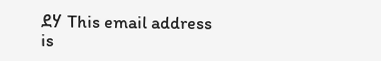ደሃ This email address is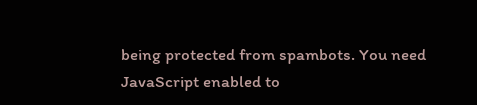being protected from spambots. You need JavaScript enabled to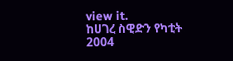view it.
ከሀገረ ስዊድን የካቲት 2004